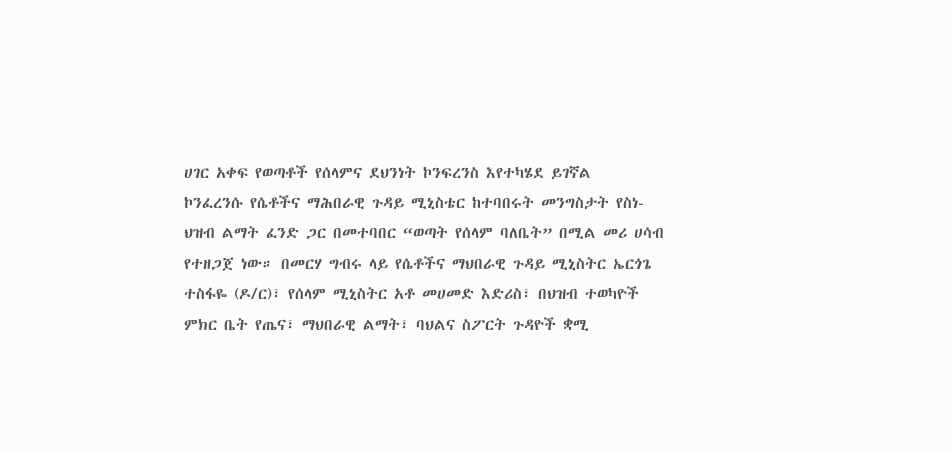ሀገር አቀፍ የወጣቶች የሰላምና ደህንነት ኮንፍረንስ እየተካሄደ ይገኛል
ኮንፈረንሱ የሴቶችና ማሕበራዊ ጉዳይ ሚኒስቴር ከተባበሩት መንግስታት የስነ-ህዝብ ልማት ፈንድ ጋር በመተባበር “ወጣት የሰላም ባለቤት” በሚል መሪ ሀሳብ የተዘጋጀ ነው። በመርሃ ግብሩ ላይ የሴቶችና ማህበራዊ ጉዳይ ሚኒስትር ኤርጎጌ ተስፋዬ (ዶ/ር)፣ የሰላም ሚኒስትር አቶ መሀመድ እድሪስ፣ በህዝብ ተወካዮች ምክር ቤት የጤና፣ ማህበራዊ ልማት፣ ባህልና ስፖርት ጉዳዮች ቋሚ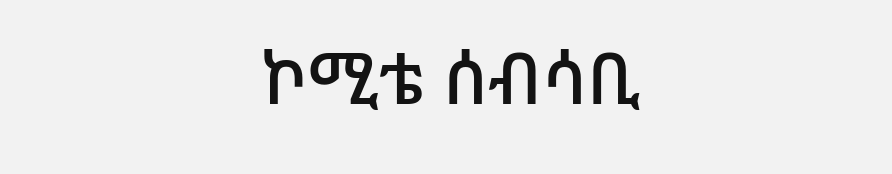ኮሚቴ ሰብሳቢ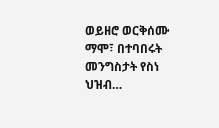ወይዘሮ ወርቅሰሙ ማሞ፣ በተባበሩት መንግስታት የስነ ህዝብ…